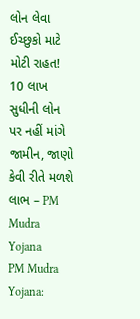લોન લેવા ઈચ્છુકો માટે મોટી રાહત! 10 લાખ સુધીની લોન પર નહીં માંગે જામીન, જાણો કેવી રીતે મળશે લાભ – PM Mudra Yojana
PM Mudra Yojana: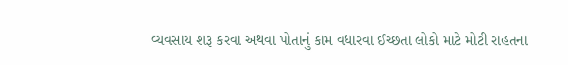વ્યવસાય શરૂ કરવા અથવા પોતાનું કામ વધારવા ઈચ્છતા લોકો માટે મોટી રાહતના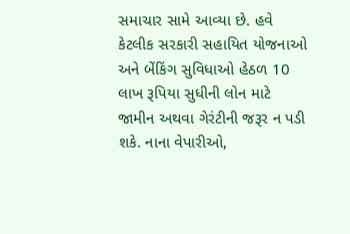સમાચાર સામે આવ્યા છે. હવે કેટલીક સરકારી સહાયિત યોજનાઓ અને બેંકિંગ સુવિધાઓ હેઠળ 10 લાખ રૂપિયા સુધીની લોન માટે જામીન અથવા ગેરંટીની જરૂર ન પડી શકે. નાના વેપારીઓ,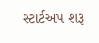સ્ટાર્ટઅપ શરૂ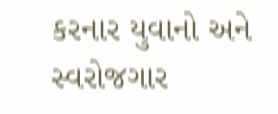કરનાર યુવાનો અને સ્વરોજગાર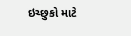ઇચ્છુકો માટે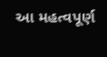આ મહત્વપૂર્ણ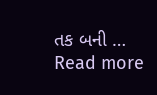તક બની … Read more